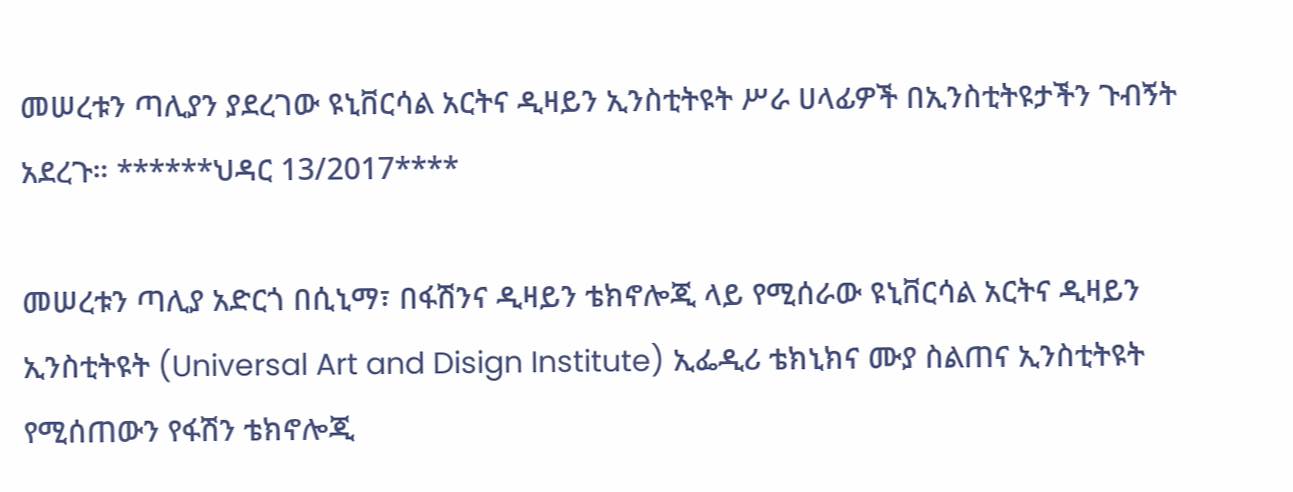መሠረቱን ጣሊያን ያደረገው ዩኒቨርሳል አርትና ዲዛይን ኢንስቲትዩት ሥራ ሀላፊዎች በኢንስቲትዩታችን ጉብኝት አደረጉ። ******ህዳር 13/2017****

መሠረቱን ጣሊያ አድርጎ በሲኒማ፣ በፋሽንና ዲዛይን ቴክኖሎጂ ላይ የሚሰራው ዩኒቨርሳል አርትና ዲዛይን ኢንስቲትዩት (Universal Art and Disign Institute) ኢፌዲሪ ቴክኒክና ሙያ ስልጠና ኢንስቲትዩት የሚሰጠውን የፋሽን ቴክኖሎጂ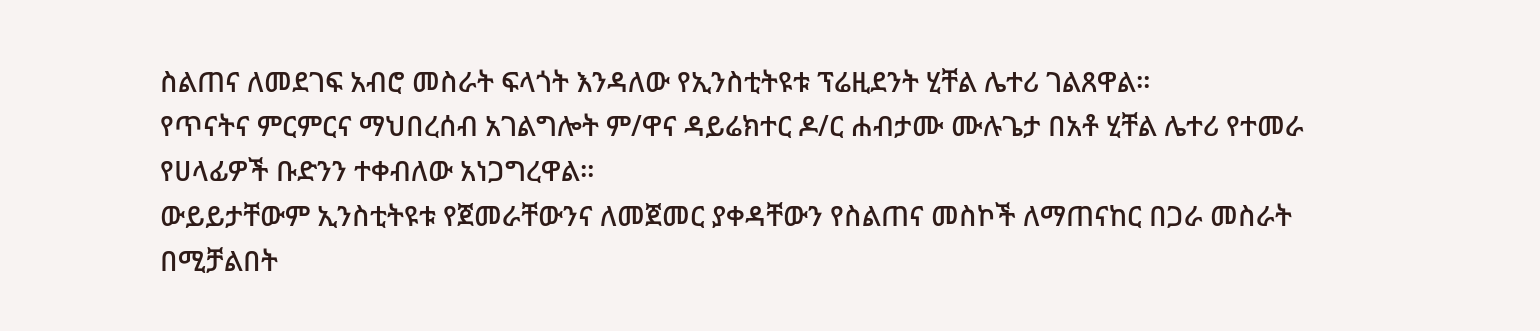ስልጠና ለመደገፍ አብሮ መስራት ፍላጎት እንዳለው የኢንስቲትዩቱ ፕሬዚደንት ሂቸል ሌተሪ ገልጸዋል።
የጥናትና ምርምርና ማህበረሰብ አገልግሎት ም/ዋና ዳይሬክተር ዶ/ር ሐብታሙ ሙሉጌታ በአቶ ሂቸል ሌተሪ የተመራ የሀላፊዎች ቡድንን ተቀብለው አነጋግረዋል።
ውይይታቸውም ኢንስቲትዩቱ የጀመራቸውንና ለመጀመር ያቀዳቸውን የስልጠና መስኮች ለማጠናከር በጋራ መስራት በሚቻልበት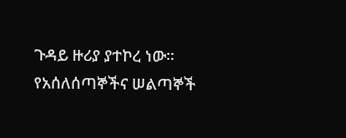ጉዳይ ዙሪያ ያተኮረ ነው። የአሰለሰጣኞችና ሠልጣኞች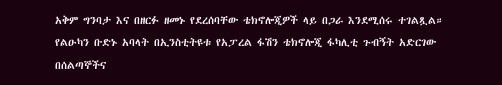አቅም ግንባታ እና በዘርፉ ዘመኑ የደረሰባቸው ቴክኖሎጂዎች ላይ በጋራ እንደሚሰሩ ተገልጿል።
የልዑካን ቡድኑ አባላት በኢንስቲትዩቱ የአፓረል ፋሽን ቴክኖሎጂ ፋካሊቲ ጉብኝት አድርገው በሰልጣኞችና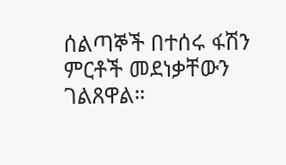ሰልጣኞች በተሰሩ ፋሽን ምርቶች መደነቃቸውን ገልጸዋል።